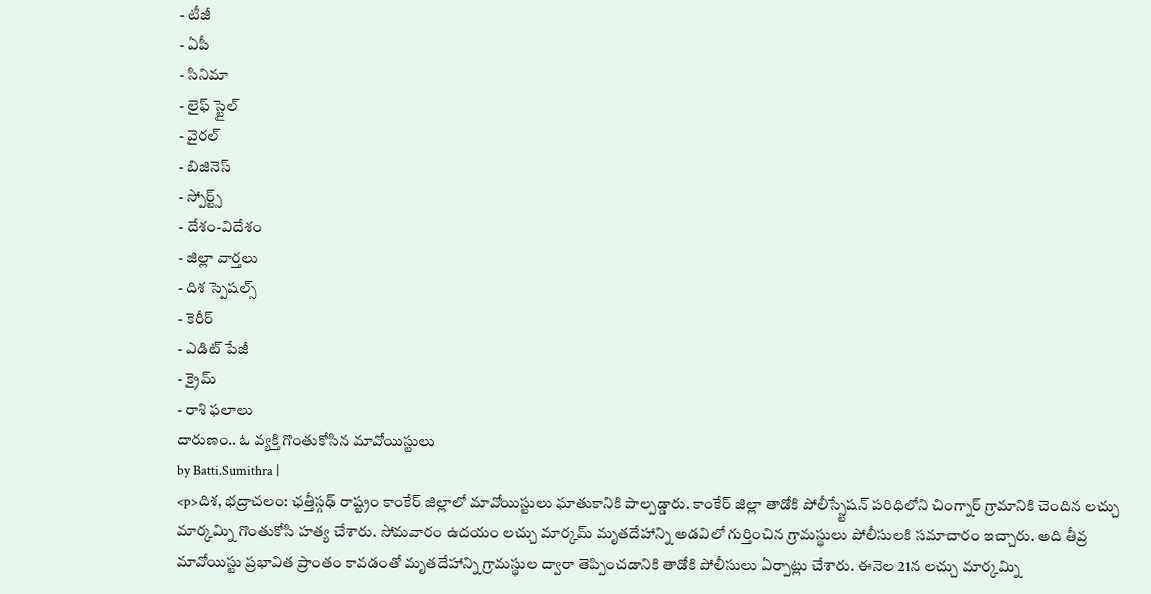- టీజీ
- ఏపీ
- సినిమా
- లైఫ్ స్టైల్
- వైరల్
- బిజినెస్
- స్పోర్ట్స్
- దేశం-విదేశం
- జిల్లా వార్తలు
- దిశ స్పెషల్స్
- కెరీర్
- ఎడిట్ పేజీ
- క్రైమ్
- రాశి ఫలాలు
దారుణం.. ఓ వ్యక్తి గొంతుకోసిన మావోయిస్టులు
by Batti.Sumithra |
<p>దిశ, భద్రాచలం: ఛత్తీస్గఢ్ రాష్ట్రం కాంకేర్ జిల్లాలో మావోయిస్టులు ఘాతుకానికి పాల్పడ్డారు. కాంకేర్ జిల్లా తాడోకి పోలీస్స్టేషన్ పరిధిలోని చింగ్నార్ గ్రామానికి చెందిన లచ్చు మార్కమ్ని గొంతుకోసి హత్య చేశారు. సోమవారం ఉదయం లచ్చు మార్కమ్ మృతదేహాన్ని అడవిలో గుర్తించిన గ్రామస్థులు పోలీసులకి సమాచారం ఇచ్చారు. అది తీవ్ర మావోయిస్టు ప్రభావిత ప్రాంతం కావడంతో మృతదేహాన్ని గ్రామస్థుల ద్వారా తెప్పించడానికి తాడోకి పోలీసులు ఏర్పాట్లు చేశారు. ఈనెల 21న లచ్చు మార్కమ్ని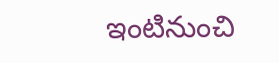ఇంటినుంచి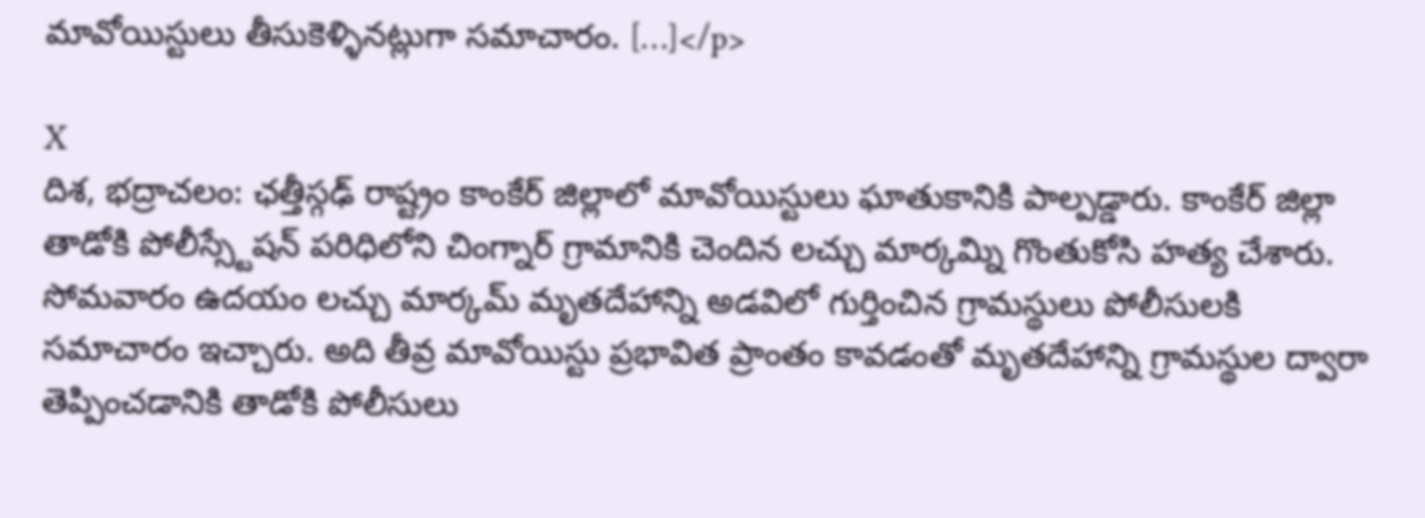మావోయిస్టులు తీసుకెళ్ళినట్లుగా సమాచారం. […]</p>

X
దిశ, భద్రాచలం: ఛత్తీస్గఢ్ రాష్ట్రం కాంకేర్ జిల్లాలో మావోయిస్టులు ఘాతుకానికి పాల్పడ్డారు. కాంకేర్ జిల్లా తాడోకి పోలీస్స్టేషన్ పరిధిలోని చింగ్నార్ గ్రామానికి చెందిన లచ్చు మార్కమ్ని గొంతుకోసి హత్య చేశారు. సోమవారం ఉదయం లచ్చు మార్కమ్ మృతదేహాన్ని అడవిలో గుర్తించిన గ్రామస్థులు పోలీసులకి సమాచారం ఇచ్చారు. అది తీవ్ర మావోయిస్టు ప్రభావిత ప్రాంతం కావడంతో మృతదేహాన్ని గ్రామస్థుల ద్వారా తెప్పించడానికి తాడోకి పోలీసులు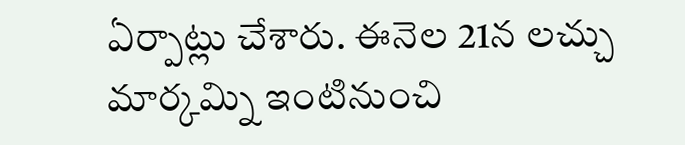ఏర్పాట్లు చేశారు. ఈనెల 21న లచ్చు మార్కమ్ని ఇంటినుంచి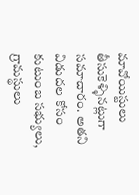మావోయిస్టులు తీసుకెళ్ళినట్లుగా సమాచారం. అతని విడుదల కోసం కుటుంబ సభ్యులు, గ్రామస్థులు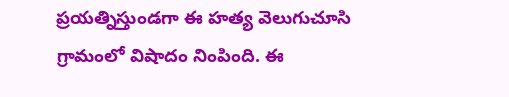ప్రయత్నిస్తుండగా ఈ హత్య వెలుగుచూసి గ్రామంలో విషాదం నింపింది. ఈ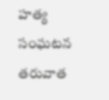హత్య సంఘటన తరువాత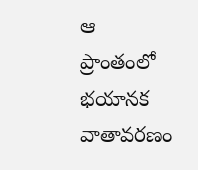ఆ ప్రాంతంలో భయానక వాతావరణం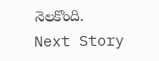నెలకొంది.
Next Story